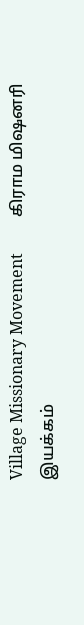Village Missionary Movement         கிராம மிஷனரி இயக்கம்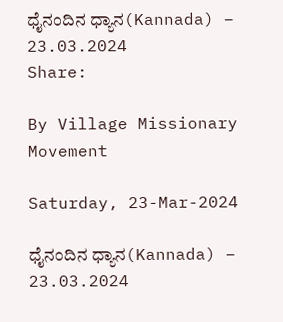ಧೈನಂದಿನ ಧ್ಯಾನ(Kannada) – 23.03.2024
Share:

By Village Missionary Movement

Saturday, 23-Mar-2024

ಧೈನಂದಿನ ಧ್ಯಾನ(Kannada) – 23.03.2024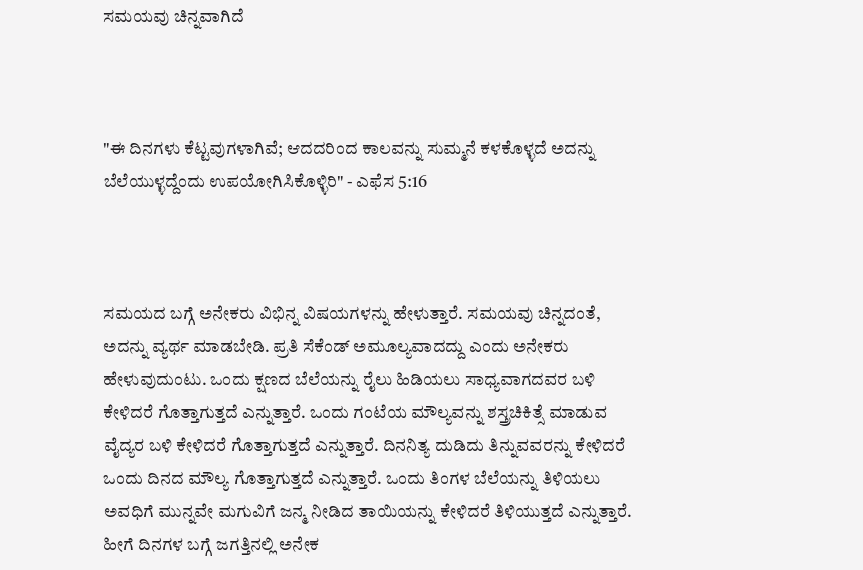ಸಮಯವು ಚಿನ್ನವಾಗಿದೆ



"ಈ ದಿನಗಳು ಕೆಟ್ಟವುಗಳಾಗಿವೆ; ಆದದರಿಂದ ಕಾಲವನ್ನು ಸುಮ್ಮನೆ ಕಳಕೊಳ್ಳದೆ ಅದನ್ನು ಬೆಲೆಯುಳ್ಳದ್ದೆಂದು ಉಪಯೋಗಿಸಿಕೊಳ್ಳಿರಿ" - ಎಫೆಸ 5:16



ಸಮಯದ ಬಗ್ಗೆ ಅನೇಕರು ವಿಭಿನ್ನ ವಿಷಯಗಳನ್ನು ಹೇಳುತ್ತಾರೆ. ಸಮಯವು ಚಿನ್ನದಂತೆ, ಅದನ್ನು ವ್ಯರ್ಥ ಮಾಡಬೇಡಿ. ಪ್ರತಿ ಸೆಕೆಂಡ್ ಅಮೂಲ್ಯವಾದದ್ದು ಎಂದು ಅನೇಕರು ಹೇಳುವುದುಂಟು. ಒಂದು ಕ್ಷಣದ ಬೆಲೆಯನ್ನು ರೈಲು ಹಿಡಿಯಲು ಸಾಧ್ಯವಾಗದವರ ಬಳಿ ಕೇಳಿದರೆ ಗೊತ್ತಾಗುತ್ತದೆ ಎನ್ನುತ್ತಾರೆ. ಒಂದು ಗಂಟೆಯ ಮೌಲ್ಯವನ್ನು ಶಸ್ತ್ರಚಿಕಿತ್ಸೆ ಮಾಡುವ ವೈದ್ಯರ ಬಳಿ ಕೇಳಿದರೆ ಗೊತ್ತಾಗುತ್ತದೆ ಎನ್ನುತ್ತಾರೆ. ದಿನನಿತ್ಯ ದುಡಿದು ತಿನ್ನುವವರನ್ನು ಕೇಳಿದರೆ ಒಂದು ದಿನದ ಮೌಲ್ಯ ಗೊತ್ತಾಗುತ್ತದೆ ಎನ್ನುತ್ತಾರೆ. ಒಂದು ತಿಂಗಳ ಬೆಲೆಯನ್ನು ತಿಳಿಯಲು ಅವಧಿಗೆ ಮುನ್ನವೇ ಮಗುವಿಗೆ ಜನ್ಮ ನೀಡಿದ ತಾಯಿಯನ್ನು ಕೇಳಿದರೆ ತಿಳಿಯುತ್ತದೆ ಎನ್ನುತ್ತಾರೆ. ಹೀಗೆ ದಿನಗಳ ಬಗ್ಗೆ ಜಗತ್ತಿನಲ್ಲಿ ಅನೇಕ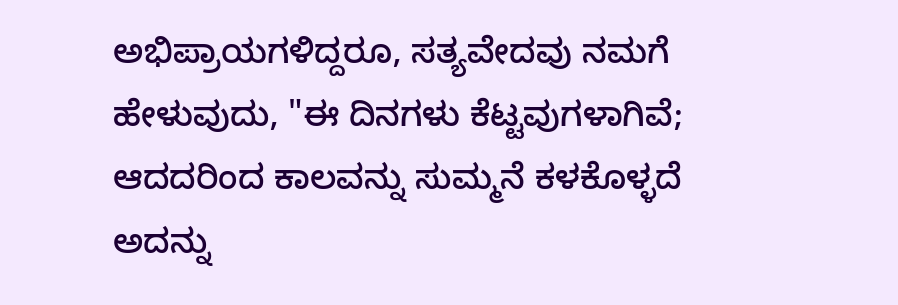ಅಭಿಪ್ರಾಯಗಳಿದ್ದರೂ, ಸತ್ಯವೇದವು ನಮಗೆ ಹೇಳುವುದು, "ಈ ದಿನಗಳು ಕೆಟ್ಟವುಗಳಾಗಿವೆ; ಆದದರಿಂದ ಕಾಲವನ್ನು ಸುಮ್ಮನೆ ಕಳಕೊಳ್ಳದೆ ಅದನ್ನು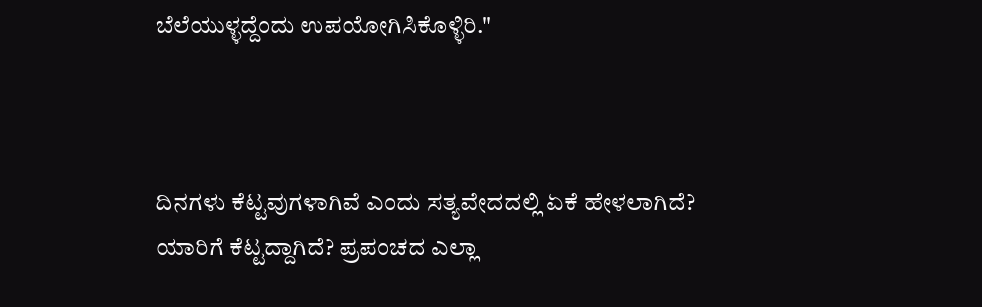ಬೆಲೆಯುಳ್ಳದ್ದೆಂದು ಉಪಯೋಗಿಸಿಕೊಳ್ಳಿರಿ."



ದಿನಗಳು ಕೆಟ್ಟವುಗಳಾಗಿವೆ ಎಂದು ಸತ್ಯವೇದದಲ್ಲಿ ಏಕೆ ಹೇಳಲಾಗಿದೆ? ಯಾರಿಗೆ ಕೆಟ್ಟದ್ದಾಗಿದೆ? ಪ್ರಪಂಚದ ಎಲ್ಲಾ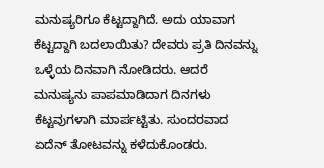ಮನುಷ್ಯರಿಗೂ ಕೆಟ್ಟದ್ದಾಗಿದೆ. ಅದು ಯಾವಾಗ ಕೆಟ್ಟದ್ದಾಗಿ ಬದಲಾಯಿತು? ದೇವರು ಪ್ರತಿ ದಿನವನ್ನು ಒಳ್ಳೆಯ ದಿನವಾಗಿ ನೋಡಿದರು. ಆದರೆ ಮನುಷ್ಯನು ಪಾಪಮಾಡಿದಾಗ ದಿನಗಳು ಕೆಟ್ಟವುಗಳಾಗಿ ಮಾರ್ಪಟ್ಟಿತು. ಸುಂದರವಾದ ಏದೆನ್ ತೋಟವನ್ನು ಕಳೆದುಕೊಂಡರು.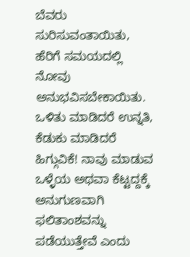ಬೆವರು ಸುರಿಸುವಂತಾಯಿತು, ಹೆರಿಗೆ ಸಮಯದಲ್ಲಿ ನೋವು ಅನುಭವಿಸಬೇಕಾಯಿತು. ಒಳಿತು ಮಾಡಿದರೆ ಉನ್ನತಿ, ಕೆಡುಕು ಮಾಡಿದರೆ ಹಿಗ್ಗುವಿಕೆ! ನಾವು ಮಾಡುವ ಒಳ್ಳೆಯ ಅಥವಾ ಕೆಟ್ಟದ್ದಕ್ಕೆ ಅನುಗುಣವಾಗಿ ಫಲಿತಾಂಶವನ್ನು ಪಡೆಯುತ್ತೇವೆ ಎಂದು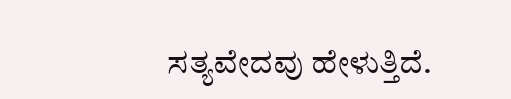ಸತ್ಯವೇದವು ಹೇಳುತ್ತಿದೆ.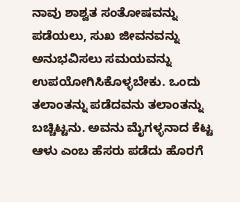ನಾವು ಶಾಶ್ವತ ಸಂತೋಷವನ್ನು ಪಡೆಯಲು, ಸುಖ ಜೀವನವನ್ನು ಅನುಭವಿಸಲು ಸಮಯವನ್ನು ಉಪಯೋಗಿಸಿಕೊಳ್ಳಬೇಕು. ಒಂದು ತಲಾಂತನ್ನು ಪಡೆದವನು ತಲಾಂತನ್ನು ಬಚ್ಚಿಟ್ಟನು. ಅವನು ಮೈಗಳ್ಳನಾದ ಕೆಟ್ಟ ಆಳು ಎಂಬ ಹೆಸರು ಪಡೆದು ಹೊರಗೆ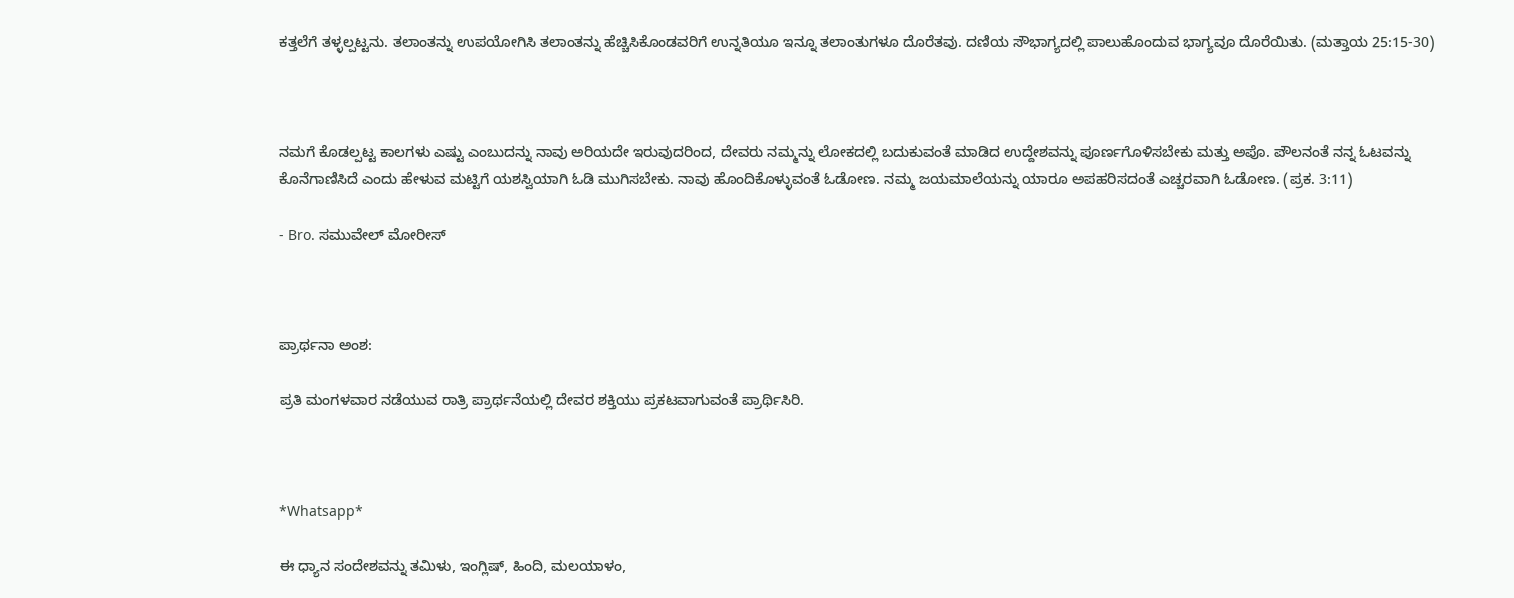ಕತ್ತಲೆಗೆ ತಳ್ಳಲ್ಪಟ್ಟನು. ತಲಾಂತನ್ನು ಉಪಯೋಗಿಸಿ ತಲಾಂತನ್ನು ಹೆಚ್ಚಿಸಿಕೊಂಡವರಿಗೆ ಉನ್ನತಿಯೂ ಇನ್ನೂ ತಲಾಂತುಗಳೂ ದೊರೆತವು. ದಣಿಯ ಸೌಭಾಗ್ಯದಲ್ಲಿ ಪಾಲುಹೊಂದುವ ಭಾಗ್ಯವೂ ದೊರೆಯಿತು. (ಮತ್ತಾಯ 25:15-30)



ನಮಗೆ ಕೊಡಲ್ಪಟ್ಟ ಕಾಲಗಳು ಎಷ್ಟು ಎಂಬುದನ್ನು ನಾವು ಅರಿಯದೇ ಇರುವುದರಿಂದ, ದೇವರು ನಮ್ಮನ್ನು ಲೋಕದಲ್ಲಿ ಬದುಕುವಂತೆ ಮಾಡಿದ ಉದ್ದೇಶವನ್ನು ಪೂರ್ಣಗೊಳಿಸಬೇಕು ಮತ್ತು ಅಪೊ. ಪೌಲನಂತೆ ನನ್ನ ಓಟವನ್ನು ಕೊನೆಗಾಣಿಸಿದೆ ಎಂದು ಹೇಳುವ ಮಟ್ಟಿಗೆ ಯಶಸ್ವಿಯಾಗಿ ಓಡಿ ಮುಗಿಸಬೇಕು. ನಾವು ಹೊಂದಿಕೊಳ್ಳುವಂತೆ ಓಡೋಣ. ನಮ್ಮ ಜಯಮಾಲೆಯನ್ನು ಯಾರೂ ಅಪಹರಿಸದಂತೆ ಎಚ್ಚರವಾಗಿ ಓಡೋಣ. (ಪ್ರಕ. 3:11)

- Bro. ಸಮುವೇಲ್ ಮೋರೀಸ್



ಪ್ರಾರ್ಥನಾ ಅಂಶ:

ಪ್ರತಿ ಮಂಗಳವಾರ ನಡೆಯುವ ರಾತ್ರಿ ಪ್ರಾರ್ಥನೆಯಲ್ಲಿ ದೇವರ ಶಕ್ತಿಯು ಪ್ರಕಟವಾಗುವಂತೆ ಪ್ರಾರ್ಥಿಸಿರಿ.



*Whatsapp*

ಈ ಧ್ಯಾನ ಸಂದೇಶವನ್ನು ತಮಿಳು, ಇಂಗ್ಲಿಷ್, ಹಿಂದಿ, ಮಲಯಾಳಂ,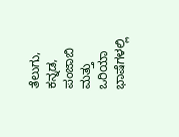ತೆಲುಗು, ಕನ್ನಡ, ಪಂಜಾಬಿ ಮತ್ತು ಒರಿಯಾ ಭಾಷೆಗಳಲ್ಲಿ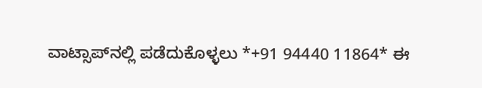ವಾಟ್ಸಾಪ್‌ನಲ್ಲಿ ಪಡೆದುಕೊಳ್ಳಲು *+91 94440 11864* ಈ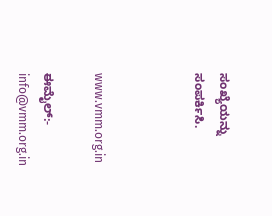ಸಂಖ್ಯೆಯನ್ನು ಸಂಪರ್ಕಿಸಿ.



www.vmm.org.in

ಈಮೈಲ್:- info@vmm.org.in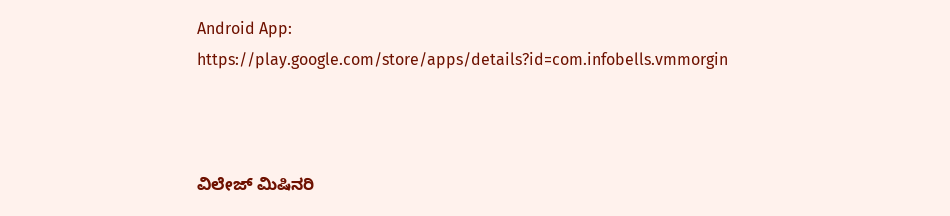Android App: https://play.google.com/store/apps/details?id=com.infobells.vmmorgin



ವಿಲೇಜ್ ಮಿಷಿನರಿ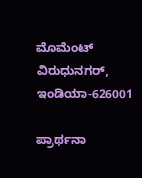ಮೊಮೆಂಟ್ ವಿರುಧುನಗರ್, ಇಂಡಿಯಾ-626001

ಪ್ರಾರ್ಥನಾ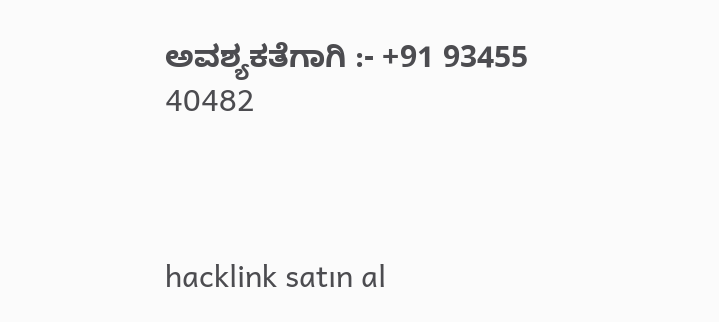ಅವಶ್ಯಕತೆಗಾಗಿ :- +91 93455 40482



hacklink satın al